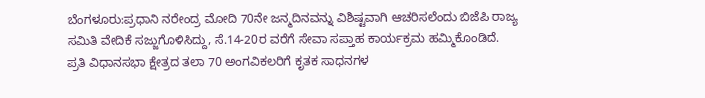ಬೆಂಗಳೂರು:ಪ್ರಧಾನಿ ನರೇಂದ್ರ ಮೋದಿ 70ನೇ ಜನ್ಮದಿನವನ್ನು ವಿಶಿಷ್ಟವಾಗಿ ಆಚರಿಸಲೆಂದು ಬಿಜೆಪಿ ರಾಜ್ಯ ಸಮಿತಿ ವೇದಿಕೆ ಸಜ್ಜುಗೊಳಿಸಿದ್ದು, ಸೆ.14-20ರ ವರೆಗೆ ಸೇವಾ ಸಪ್ತಾಹ ಕಾರ್ಯಕ್ರಮ ಹಮ್ಮಿಕೊಂಡಿದೆ.
ಪ್ರತಿ ವಿಧಾನಸಭಾ ಕ್ಷೇತ್ರದ ತಲಾ 70 ಅಂಗವಿಕಲರಿಗೆ ಕೃತಕ ಸಾಧನಗಳ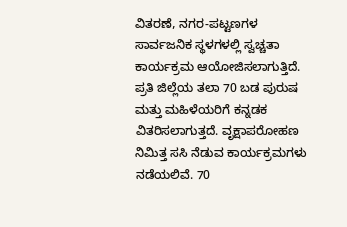ವಿತರಣೆ, ನಗರ-ಪಟ್ಟಣಗಳ ಸಾರ್ವಜನಿಕ ಸ್ಥಳಗಳಲ್ಲಿ ಸ್ವಚ್ಚತಾ ಕಾರ್ಯಕ್ರಮ ಆಯೋಜಿಸಲಾಗುತ್ತಿದೆ. ಪ್ರತಿ ಜಿಲ್ಲೆಯ ತಲಾ 70 ಬಡ ಪುರುಷ ಮತ್ತು ಮಹಿಳೆಯರಿಗೆ ಕನ್ನಡಕ ವಿತರಿಸಲಾಗುತ್ತದೆ. ವೃಕ್ಷಾಪರೋಹಣ ನಿಮಿತ್ತ ಸಸಿ ನೆಡುವ ಕಾರ್ಯಕ್ರಮಗಳು ನಡೆಯಲಿವೆ. 70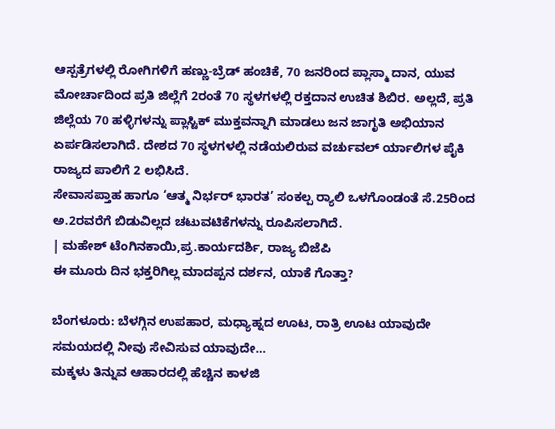ಆಸ್ಪತ್ರೆಗಳಲ್ಲಿ ರೋಗಿಗಳಿಗೆ ಹಣ್ಣು-ಬ್ರೆಡ್ ಹಂಚಿಕೆ, 70 ಜನರಿಂದ ಪ್ಲಾಸ್ಮಾ ದಾನ, ಯುವ ಮೋರ್ಚಾದಿಂದ ಪ್ರತಿ ಜಿಲ್ಲೆಗೆ 2ರಂತೆ 70 ಸ್ಥಳಗಳಲ್ಲಿ ರಕ್ತದಾನ ಉಚಿತ ಶಿಬಿರ. ಅಲ್ಲದೆ, ಪ್ರತಿ ಜಿಲ್ಲೆಯ 70 ಹಳ್ಳಿಗಳನ್ನು ಪ್ಲಾಸ್ಟಿಕ್ ಮುಕ್ತವನ್ನಾಗಿ ಮಾಡಲು ಜನ ಜಾಗೃತಿ ಅಭಿಯಾನ ಏರ್ಪಡಿಸಲಾಗಿದೆ. ದೇಶದ 70 ಸ್ಥಳಗಳಲ್ಲಿ ನಡೆಯಲಿರುವ ವರ್ಚುವಲ್ ರ್ಯಾಲಿಗಳ ಪೈಕಿ ರಾಜ್ಯದ ಪಾಲಿಗೆ 2 ಲಭಿಸಿದೆ.
ಸೇವಾಸಪ್ತಾಹ ಹಾಗೂ ‘ಆತ್ಮ ನಿರ್ಭರ್ ಭಾರತ’ ಸಂಕಲ್ಪ ರ‍್ಯಾಲಿ ಒಳಗೊಂಡಂತೆ ಸೆ.25ರಿಂದ ಅ.2ರವರೆಗೆ ಬಿಡುವಿಲ್ಲದ ಚಟುವಟಿಕೆಗಳನ್ನು ರೂಪಿಸಲಾಗಿದೆ.
| ಮಹೇಶ್ ಟೆಂಗಿನಕಾಯಿ,ಪ್ರ.ಕಾರ್ಯದರ್ಶಿ, ರಾಜ್ಯ ಬಿಜೆಪಿ
ಈ ಮೂರು ದಿನ ಭಕ್ತರಿಗಿಲ್ಲ ಮಾದಪ್ಪನ ದರ್ಶನ, ಯಾಕೆ ಗೊತ್ತಾ?

ಬೆಂಗಳೂರು: ಬೆಳಗ್ಗಿನ ಉಪಹಾರ, ಮಧ್ಯಾಹ್ನದ ಊಟ, ರಾತ್ರಿ ಊಟ ಯಾವುದೇ ಸಮಯದಲ್ಲಿ ನೀವು ಸೇವಿಸುವ ಯಾವುದೇ…
ಮಕ್ಕಳು ತಿನ್ನುವ ಆಹಾರದಲ್ಲಿ ಹೆಚ್ಚಿನ ಕಾಳಜಿ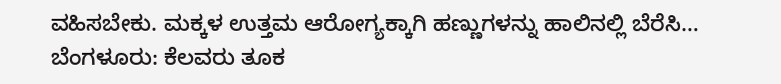ವಹಿಸಬೇಕು. ಮಕ್ಕಳ ಉತ್ತಮ ಆರೋಗ್ಯಕ್ಕಾಗಿ ಹಣ್ಣುಗಳನ್ನು ಹಾಲಿನಲ್ಲಿ ಬೆರೆಸಿ…
ಬೆಂಗಳೂರು: ಕೆಲವರು ತೂಕ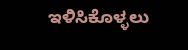ಇಳಿಸಿಕೊಳ್ಳಲು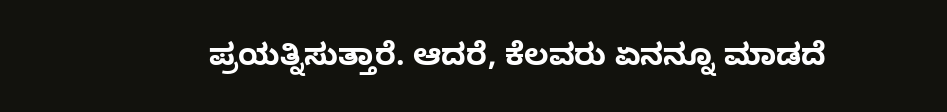ಪ್ರಯತ್ನಿಸುತ್ತಾರೆ. ಆದರೆ, ಕೆಲವರು ಏನನ್ನೂ ಮಾಡದೆ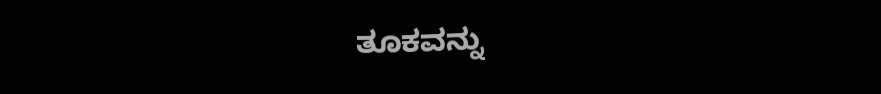ತೂಕವನ್ನು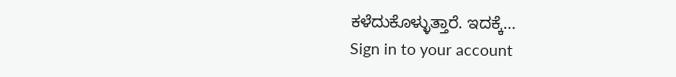ಕಳೆದುಕೊಳ್ಳುತ್ತಾರೆ. ಇದಕ್ಕೆ…
Sign in to your account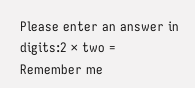Please enter an answer in digits:2 × two =
Remember me